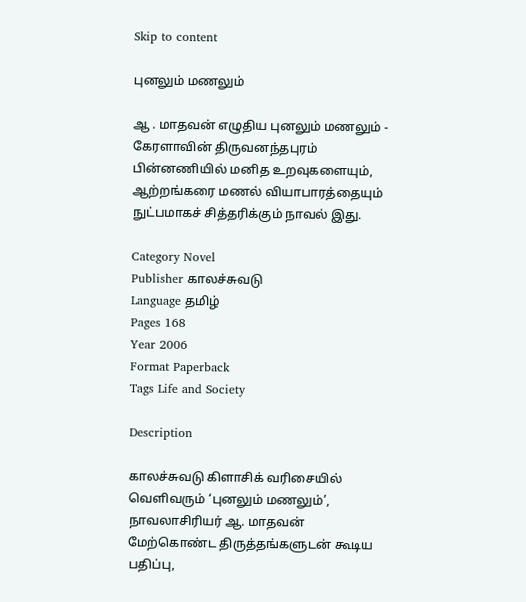Skip to content

புனலும் மணலும்

ஆ . மாதவன் எழுதிய புனலும் மணலும் - கேரளாவின் திருவனந்தபுரம் பின்னணியில் மனித உறவுகளையும், ஆற்றங்கரை மணல் வியாபாரத்தையும் நுட்பமாகச் சித்தரிக்கும் நாவல் இது.

Category Novel
Publisher காலச்சுவடு
Language தமிழ்
Pages 168
Year 2006
Format Paperback
Tags Life and Society

Description

காலச்சுவடு கிளாசிக் வரிசையில் வெளிவரும் ‘புனலும் மணலும்’, நாவலாசிரியர் ஆ. மாதவன் மேற்கொண்ட திருத்தங்களுடன் கூடிய பதிப்பு,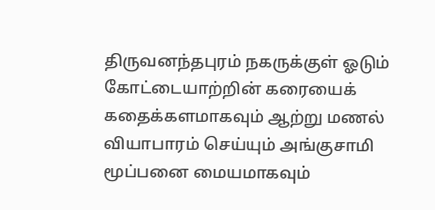திருவனந்தபுரம் நகருக்குள் ஓடும் கோட்டையாற்றின் கரையைக் கதைக்களமாகவும் ஆற்று மணல் வியாபாரம் செய்யும் அங்குசாமி மூப்பனை மையமாகவும்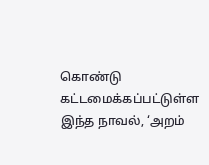கொண்டு கட்டமைக்கப்பட்டுள்ள இந்த நாவல், ‘அறம்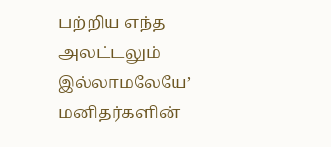பற்றிய எந்த அலட்டலும் இல்லாமலேயே’ மனிதர்களின்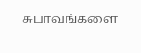சுபாவங்களை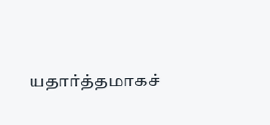யதார்த்தமாகச்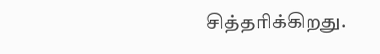சித்தரிக்கிறது.